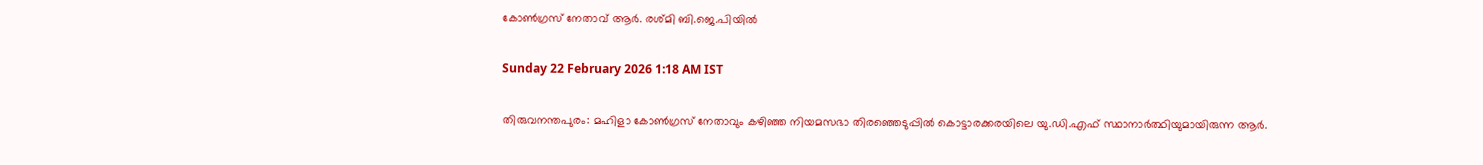കോൺഗ്രസ് നേതാവ് ആർ. രശ്മി ബി.ജെ.പിയിൽ

Sunday 22 February 2026 1:18 AM IST

തിരുവനന്തപുരം: മഹിളാ കോൺഗ്രസ് നേതാവും കഴിഞ്ഞ നിയമസഭാ തിരഞ്ഞെടുപ്പിൽ കൊട്ടാരക്കരയിലെ യു.ഡി.എഫ് സ്ഥാനാർത്ഥിയുമായിരുന്ന ആർ.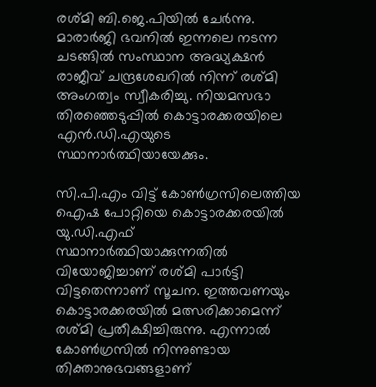രശ്മി ബി.ജെ.പിയിൽ ചേർന്നു. മാരാർജി ഭവനിൽ ഇന്നലെ നടന്ന ചടങ്ങിൽ സംസ്ഥാന അദ്ധ്യക്ഷൻ രാജീവ് ചന്ദ്രശേഖറിൽ നിന്ന് രശ്മി അംഗത്വം സ്വീകരിച്ചു. നിയമസഭാ തിരഞ്ഞെടുപ്പിൽ കൊട്ടാരക്കരയിലെ എൻ.ഡി.എയുടെ സ്ഥാനാർത്ഥിയായേക്കും.

സി.പി.എം വിട്ട് കോൺഗ്രസിലെത്തിയ ഐഷ പോറ്റിയെ കൊട്ടാരക്കരയിൽ യു.ഡി.എഫ് സ്ഥാനാർത്ഥിയാക്കുന്നതിൽ വിയോജിച്ചാണ് രശ്മി പാർട്ടി വിട്ടതെന്നാണ് സൂചന. ഇത്തവണയും കൊട്ടാരക്കരയിൽ മത്സരിക്കാമെന്ന് രശ്മി പ്രതീക്ഷിച്ചിരുന്നു. എന്നാൽ കോൺഗ്രസിൽ നിന്നുണ്ടായ തിക്താനുഭവങ്ങളാണ്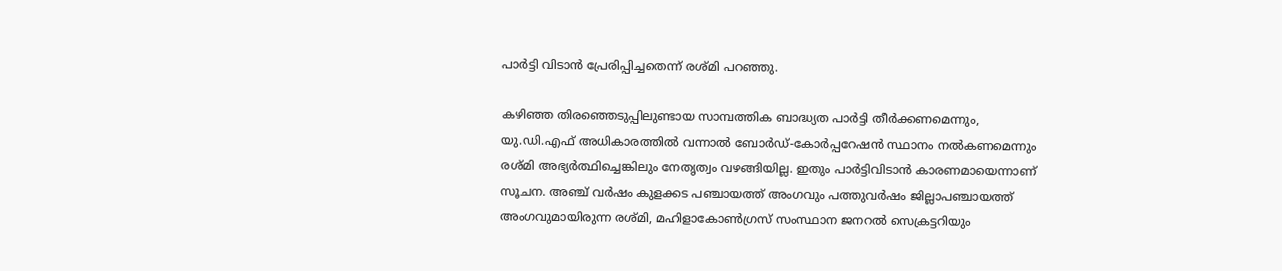പാർട്ടി വിടാൻ പ്രേരിപ്പിച്ചതെന്ന് രശ്മി പറഞ്ഞു.

കഴിഞ്ഞ തിരഞ്ഞെടുപ്പിലുണ്ടായ സാമ്പത്തിക ബാദ്ധ്യത പാർട്ടി തീർക്കണമെന്നും, യു.ഡി.എഫ് അധികാരത്തിൽ വന്നാൽ ബോർഡ്-കോർപ്പറേഷൻ സ്ഥാനം നൽകണമെന്നും രശ്മി അഭ്യർത്ഥിച്ചെങ്കിലും നേതൃത്വം വഴങ്ങിയില്ല. ഇതും പാർട്ടിവിടാൻ കാരണമായെന്നാണ് സൂചന. അഞ്ച് വർഷം കുളക്കട പഞ്ചായത്ത് അംഗവും പത്തുവർഷം ജില്ലാപഞ്ചായത്ത് അംഗവുമായിരുന്ന രശ്മി, മഹിളാകോൺഗ്രസ് സംസ്ഥാന ജനറൽ സെക്രട്ടറിയും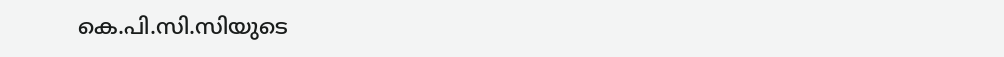കെ.പി.സി.സിയുടെ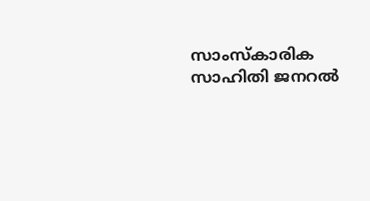സാംസ്‌കാരിക സാഹിതി ജനറൽ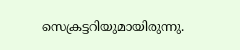സെക്രട്ടറിയുമായിരുന്നു.